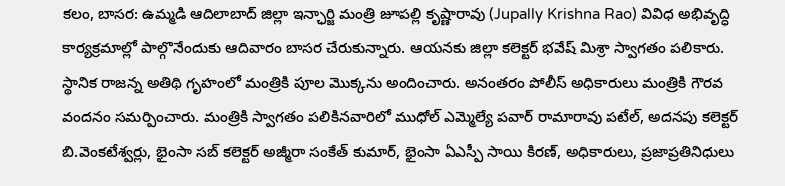కలం, బాసర: ఉమ్మడి ఆదిలాబాద్ జిల్లా ఇన్ఛార్జి మంత్రి జూపల్లి కృష్ణారావు (Jupally Krishna Rao) వివిధ అభివృద్ధి కార్యక్రమాల్లో పాల్గొనేందుకు ఆదివారం బాసర చేరుకున్నారు. ఆయనకు జిల్లా కలెక్టర్ భవేష్ మిశ్రా స్వాగతం పలికారు. స్థానిక రాజన్న అతిథి గృహంలో మంత్రికి పూల మొక్కను అందించారు. అనంతరం పోలీస్ అధికారులు మంత్రికి గౌరవ వందనం సమర్పించారు. మంత్రికి స్వాగతం పలికినవారిలో ముధోల్ ఎమ్మెల్యే పవార్ రామారావు పటేల్, అదనపు కలెక్టర్ బి.వెంకటేశ్వర్లు, భైంసా సబ్ కలెక్టర్ అజ్మీరా సంకేత్ కుమార్, భైంసా ఏఎస్పీ సాయి కిరణ్, అధికారులు, ప్రజాప్రతినిధులు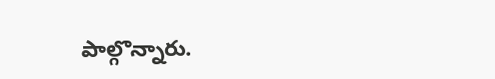పాల్గొన్నారు.